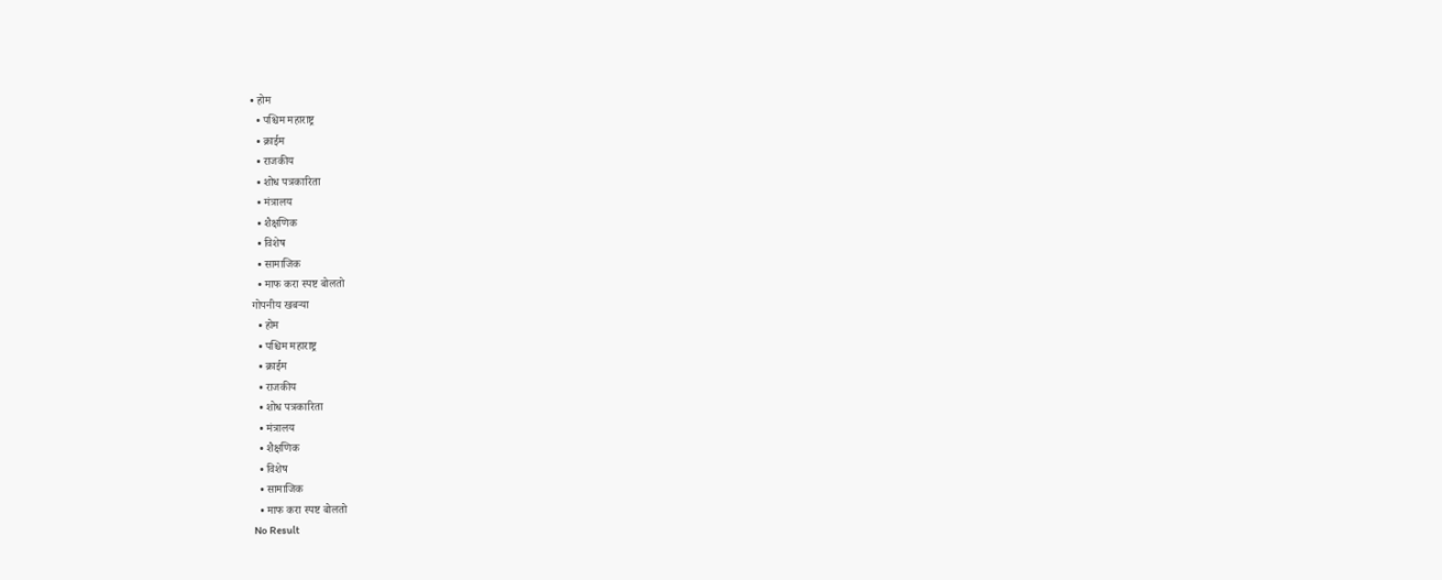• होम
  • पश्चिम महाराष्ट्र
  • क्राईम
  • राजकीय
  • शोध पत्रकारिता
  • मंत्रालय
  • शैक्षणिक
  • विशेष
  • सामाजिक
  • माफ करा स्पष्ट बोलतो
गोपनीय खबऱ्या
  • होम
  • पश्चिम महाराष्ट्र
  • क्राईम
  • राजकीय
  • शोध पत्रकारिता
  • मंत्रालय
  • शैक्षणिक
  • विशेष
  • सामाजिक
  • माफ करा स्पष्ट बोलतो
No Result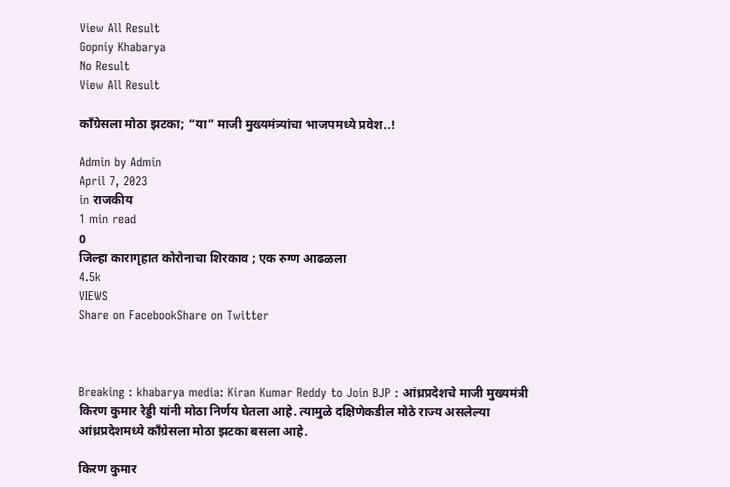View All Result
Gopniy Khabarya
No Result
View All Result

काँग्रेसला मोठा झटका; “या” माजी मुख्यमंत्र्यांचा भाजपमध्ये प्रवेश..!

Admin by Admin
April 7, 2023
in राजकीय
1 min read
0
जिल्हा कारागृहात कोरोनाचा शिरकाव ; एक रुग्ण आढळला
4.5k
VIEWS
Share on FacebookShare on Twitter



Breaking : khabarya media: Kiran Kumar Reddy to Join BJP : आंध्रप्रदेशचे माजी मुख्यमंत्री किरण कुमार रेड्डी यांनी मोठा निर्णय घेतला आहे. त्यामुळे दक्षिणेकडील मोठे राज्य असलेल्या आंध्रप्रदेशमध्ये काँग्रेसला मोठा झटका बसला आहे.

किरण कुमार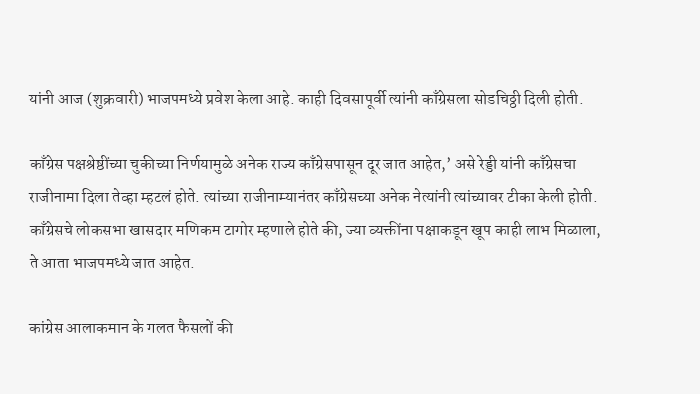यांनी आज (शुक्रवारी) भाजपमध्ये प्रवेश केला आहे. काही दिवसापूर्वी त्यांनी काँग्रेसला सोडचिठ्ठी दिली होती.

काँग्रेस पक्षश्रेष्ठींच्या चुकीच्या निर्णयामुळे अनेक राज्य काँग्रेसपासून दूर जात आहेत,’ असे रेड्डी यांनी काँग्रेसचा राजीनामा दिला तेव्हा म्हटलं होते. त्यांच्या राजीनाम्यानंतर काँग्रेसच्या अनेक नेत्यांनी त्यांच्यावर टीका केली होती. काँग्रेसचे लोकसभा खासदार मणिकम टागोर म्हणाले होते की, ज्या व्यक्तींना पक्षाकडून खूप काही लाभ मिळाला, ते आता भाजपमध्ये जात आहेत.

कांग्रेस आलाकमान के गलत फैसलों की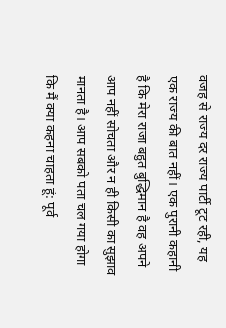वजह से राज्य दर राज्य पार्टी टूट रही, यह एक राज्य की बात नहीं। एक पुरानी कहानी है कि मेरा राजा बहुत बुद्धिमान है वह अपने आप नहीं सोचता और न ही किसी का सुझाव मानता है। आप सबको पता चल गया होगा कि मैं क्या कहना चाहता हूं: पूर्व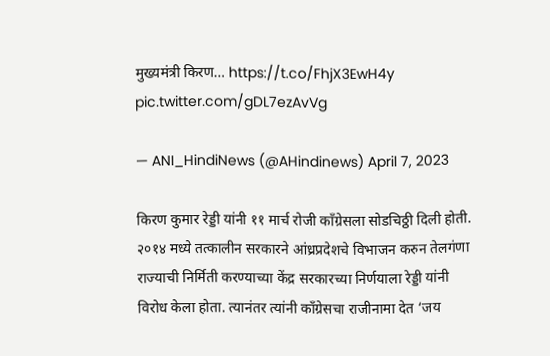मुख्यमंत्री किरण… https://t.co/FhjX3EwH4y pic.twitter.com/gDL7ezAvVg

— ANI_HindiNews (@AHindinews) April 7, 2023

किरण कुमार रेड्डी यांनी ११ मार्च रोजी काँग्रेसला सोडचिठ्ठी दिली होती. २०१४ मध्ये तत्कालीन सरकारने आंध्रप्रदेशचे विभाजन करुन तेलगंणा राज्याची निर्मिती करण्याच्या केंद्र सरकारच्या निर्णयाला रेड्डी यांनी विरोध केला होता. त्यानंतर त्यांनी काँग्रेसचा राजीनामा देत ‘जय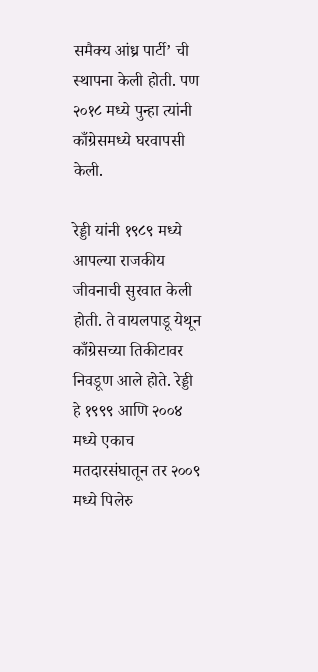समैक्य आंध्र पार्टी’ ची स्थापना केली होती. पण २०१८ मध्ये पुन्हा त्यांनी काँग्रेसमध्ये घरवापसी केली.

रेड्डी यांनी १९८९ मध्ये आपल्या राजकीय जीवनाची सुरवात केली होती. ते वायलपाडू येथून काँग्रेसच्या तिकीटावर निवडूण आले होते. रेड्डी हे १९९९ आणि २००४ मध्ये एकाच मतदारसंघातून तर २००९ मध्ये पिलेरु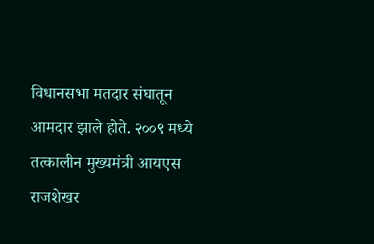विधानसभा मतदार संघातून आमदार झाले होते. २००९ मध्ये तत्कालीन मुख्यमंत्री आयएस राजशेखर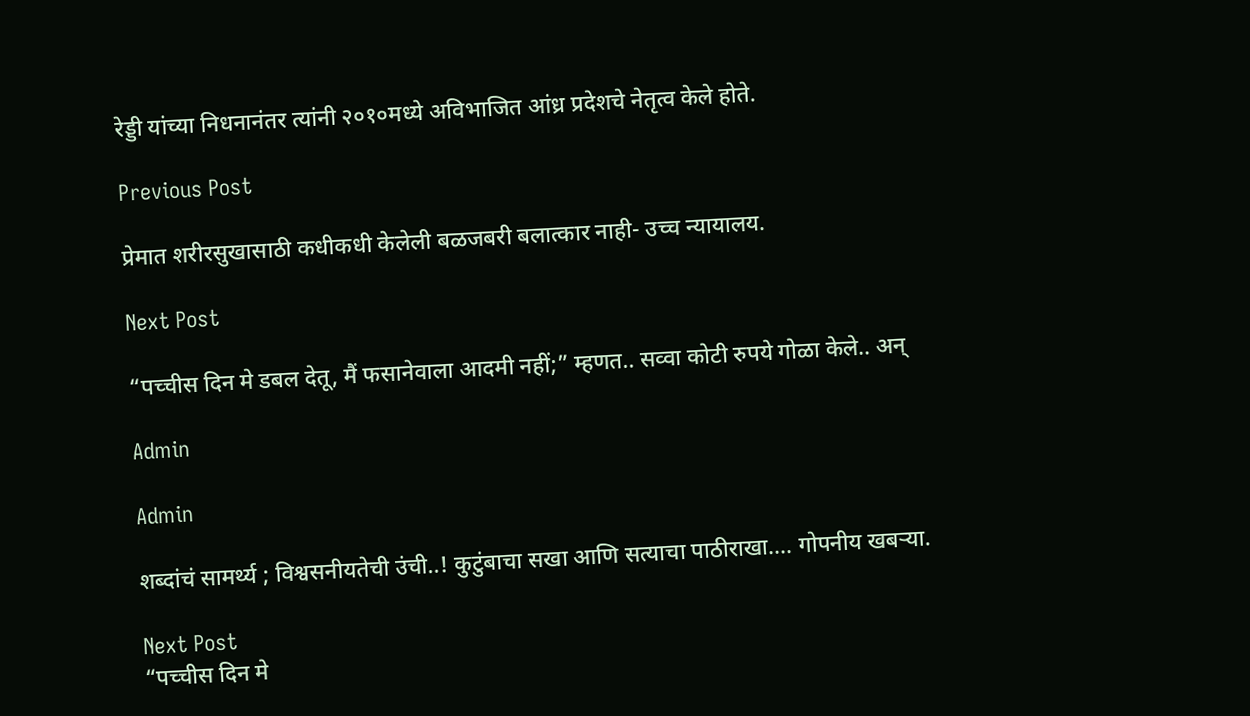रेड्डी यांच्या निधनानंतर त्यांनी २०१०मध्ये अविभाजित आंध्र प्रदेशचे नेतृत्व केले होते.

Previous Post

प्रेमात शरीरसुखासाठी कधीकधी केलेली बळजबरी बलात्कार नाही- उच्च न्यायालय.

Next Post

“पच्चीस दिन मे डबल देतू, मैं फसानेवाला आदमी नहीं;” म्हणत.. सव्वा कोटी रुपये गोळा केले.. अन्

Admin

Admin

शब्दांचं सामर्थ्य ; विश्वसनीयतेची उंची..! कुटुंबाचा सखा आणि सत्याचा पाठीराखा.... गोपनीय खबऱ्या.

Next Post
“पच्चीस दिन मे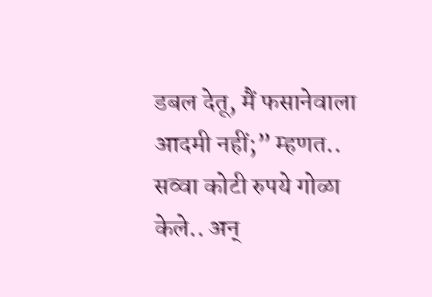डबल देतू, मैं फसानेवाला आदमी नहीं;” म्हणत.. सव्वा कोटी रुपये गोळा केले.. अन्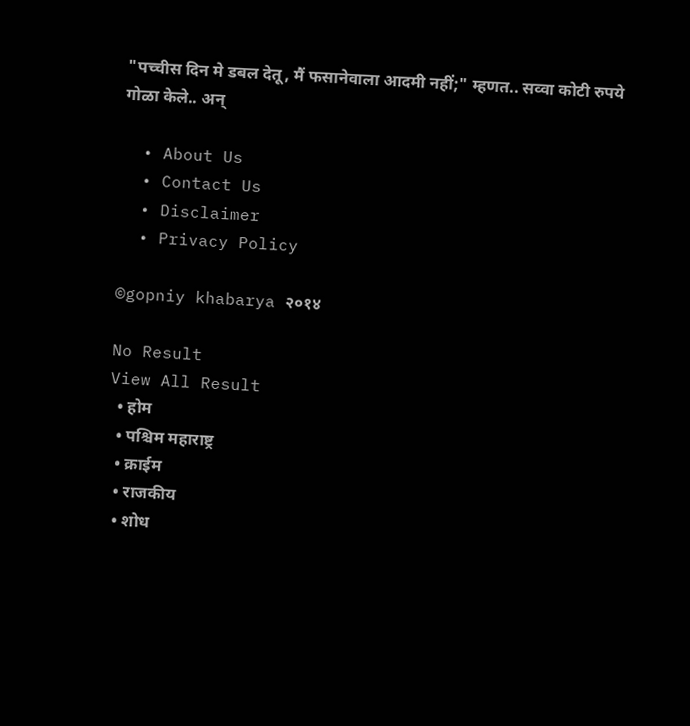"पच्चीस दिन मे डबल देतू, मैं फसानेवाला आदमी नहीं;" म्हणत.. सव्वा कोटी रुपये गोळा केले.. अन्

  • About Us
  • Contact Us
  • Disclaimer
  • Privacy Policy

©gopniy khabarya २०१४

No Result
View All Result
  • होम
  • पश्चिम महाराष्ट्र
  • क्राईम
  • राजकीय
  • शोध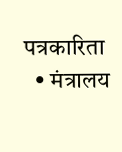पत्रकारिता
  • मंत्रालय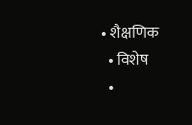• शैक्षणिक
  • विशेष
  •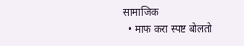सामाजिक
  • माफ करा स्पष्ट बोलतो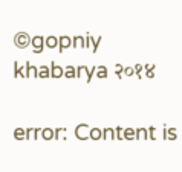©gopniy khabarya २०१४

error: Content is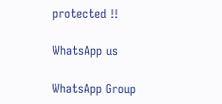protected !!

WhatsApp us

WhatsApp Group